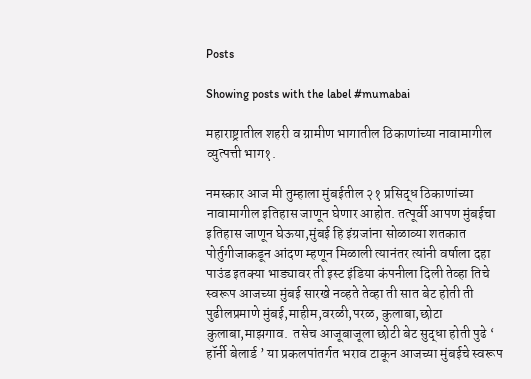Posts

Showing posts with the label #mumabai

महाराष्ट्रातील शहरी व ग्रामीण भागातील ठिकाणांच्या नावामागील व्युत्पत्ती भाग१.

नमस्कार आज मी तुम्हाला मुंबईतील २१ प्रसिद्ध ठिकाणांच्या नावामागील इतिहास जाणून घेणार आहोत. तत्पूर्वी आपण मुंबईचा इतिहास जाणून घेऊया,मुंबई हि इंग्रजांना सोळाव्या शतकात पोर्तुगीजाकडून आंदण म्हणून मिळाली त्यानंतर त्यांनी वर्षाला दहा पाउंड इतक्या भाड्यावर ती इस्ट इंडिया कंपनीला दिली तेव्हा तिचे स्वरूप आजच्या मुंबई सारखे नव्हते तेव्हा ती सात बेट होती ती पुढीलप्रमाणे मुंबई,माहीम,वरळी,परळ, कुलाबा,छोटा कुलाबा,माझगाव.  तसेच आजूबाजूला छोटी बेट सुद्धा होती पुढे ‘ हॉर्नी बेलार्ड ’ या प्रकलपांतर्गत भराव टाकून आजच्या मुंबईचे स्वरूप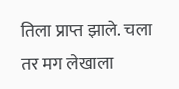तिला प्राप्त झाले. चला तर मग लेखाला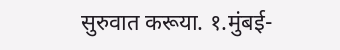सुरुवात करूया. १.मुंबई-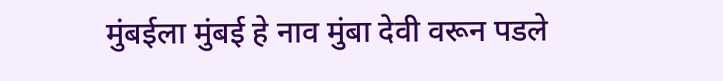मुंबईला मुंबई हे नाव मुंबा देवी वरून पडले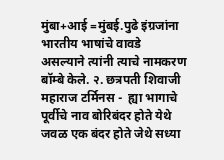मुंबा+आई =मुंबई.पुढे इंग्रजांना भारतीय भाषांचे वावडे असल्याने त्यांनी त्याचे नामकरण बॉम्बे केले. २. छत्रपती शिवाजी महाराज टर्मिनस -  ह्या भागाचे पूर्वीचे नाव बोरिबंदर होते येथे जवळ एक बंदर होते जेथे सध्या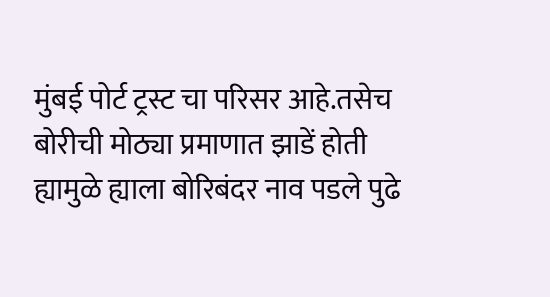मुंबई पोर्ट ट्रस्ट चा परिसर आहे.तसेच बोरीची मोठ्या प्रमाणात झाडें होती ह्यामुळे ह्याला बोरिबंदर नाव पडले पुढे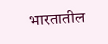भारतातील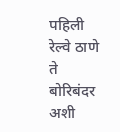पहिली रेल्वे ठाणे ते बोरिबंदर अशी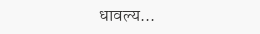धावल्य...